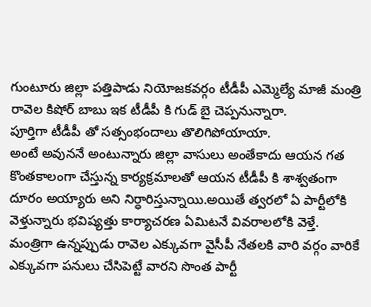గుంటూరు జిల్లా పత్తిపాడు నియోజకవర్గం టీడీపీ ఎమ్మెల్యే మాజీ మంత్రి రావెల కిషోర్ బాబు ఇక టీడీపీ కి గుడ్ బై చెప్పనున్నారా.
పూర్తిగా టీడీపీ తో సత్సంభందాలు తొలిగిపోయాయా.
అంటే అవుననే అంటున్నారు జిల్లా వాసులు అంతేకాదు ఆయన గత కొంతకాలంగా చేస్తున్న కార్యక్రమాలతో ఆయన టీడీపీ కి శాశ్వతంగా దూరం అయ్యారు అని నిర్ధారిస్తున్నాయి.అయితే త్వరలో ఏ పార్టీలోకి వెళ్తున్నారు భవిష్యత్తు కార్యాచరణ ఏమిటనే వివరాలలోకి వెళ్తే.
మంత్రిగా ఉన్నప్పుడు రావెల ఎక్కువగా వైసీపీ నేతలకి వారి వర్గం వారికే ఎక్కువగా పనులు చేసిపెట్టే వారని సొంత పార్టీ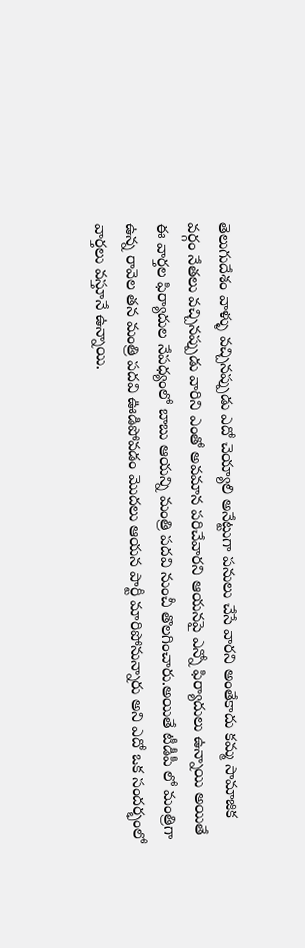తెలుగుదేశం వాళ్ళు వచ్చినప్పుడు ఎదో చెయ్యాలి అనేట్టుగా పనులు చేసే వారని అంతేకాదు కమ్మ సామాజిక వర్గం నేతలు వచ్చినప్పుడు వారిని ఎంతో అవమాన పరిచేవారని ఆయనపై ఎన్నో ఫిర్యాదులు ఉన్నాయి అయితే ఈ వార్తల ఫిర్యాదుల నేపధ్యంలో బాబు ఆయన్ని మంత్రి పదవి నుంచీ తొలగించారు.అయితే టీడీపీ లో మంత్రిగా ఉన్న రావెల తన మంత్రి పదవి ఊడిపోవడం మొదలు ఆయన పార్టీ మారిపోనున్నారు అని ఎదో ఒక సందర్భంలో వార్తలు వస్తూనే ఉన్నాయి.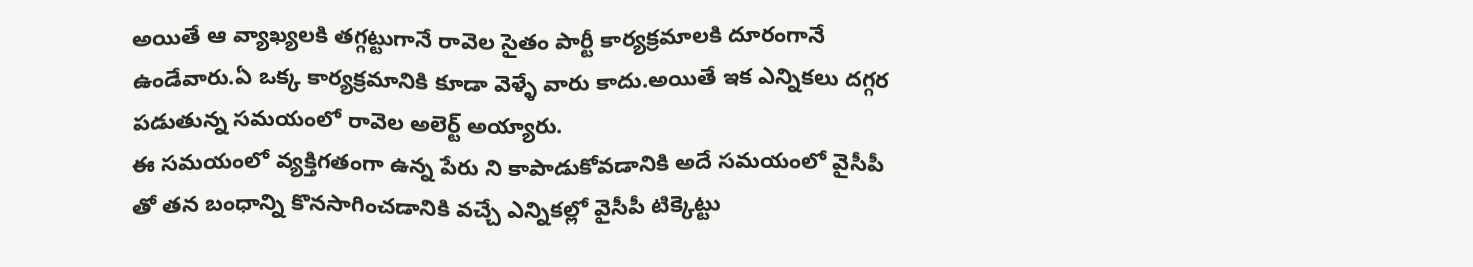అయితే ఆ వ్యాఖ్యలకి తగ్గట్టుగానే రావెల సైతం పార్టీ కార్యక్రమాలకి దూరంగానే ఉండేవారు.ఏ ఒక్క కార్యక్రమానికి కూడా వెళ్ళే వారు కాదు.అయితే ఇక ఎన్నికలు దగ్గర పడుతున్న సమయంలో రావెల అలెర్ట్ అయ్యారు.
ఈ సమయంలో వ్యక్తిగతంగా ఉన్న పేరు ని కాపాడుకోవడానికి అదే సమయంలో వైసీపీ తో తన బంధాన్ని కొనసాగించడానికి వచ్చే ఎన్నికల్లో వైసీపీ టిక్కెట్టు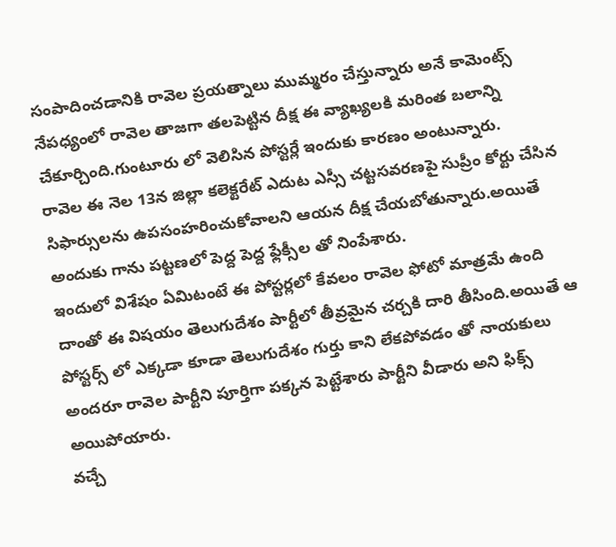సంపాదించడానికి రావెల ప్రయత్నాలు ముమ్మరం చేస్తున్నారు అనే కామెంట్స్ నేపధ్యంలో రావెల తాజగా తలపెట్టిన దీక్ష ఈ వ్యాఖ్యలకి మరింత బలాన్ని చేకూర్చింది.గుంటూరు లో వెలిసిన పోస్టర్లే ఇందుకు కారణం అంటున్నారు.
రావెల ఈ నెల 13న జిల్లా కలెక్టరేట్ ఎదుట ఎస్సీ చట్టసవరణపై సుప్రీం కోర్టు చేసిన సిఫార్సులను ఉపసంహరించుకోవాలని ఆయన దీక్ష చేయబోతున్నారు.అయితే అందుకు గాను పట్టణలో పెద్ద పెద్ద ఫ్లేక్సీల తో నింపేశారు.
ఇందులో విశేషం ఏమిటంటే ఈ పోస్టర్లలో కేవలం రావెల ఫోటో మాత్రమే ఉంది దాంతో ఈ విషయం తెలుగుదేశం పార్టీలో తీవ్రమైన చర్చకి దారి తీసింది.అయితే ఆ పోస్టర్స్ లో ఎక్కడా కూడా తెలుగుదేశం గుర్తు కాని లేకపోవడం తో నాయకులు అందరూ రావెల పార్టీని పూర్తిగా పక్కన పెట్టేశారు పార్టీని వీడారు అని ఫిక్స్ అయిపోయారు.
వచ్చే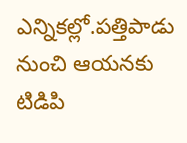ఎన్నికల్లో.పత్తిపాడు నుంచి ఆయనకు టిడిపి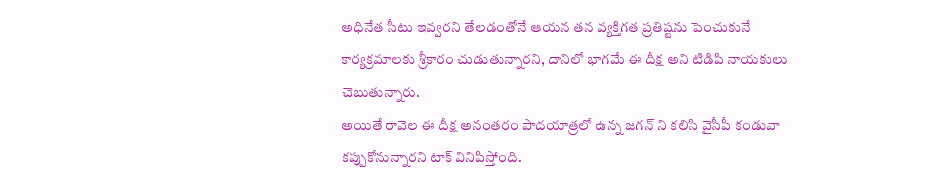అధినేత సీటు ఇవ్వరని తేలడంతోనే ఆయన తన వ్యక్తిగత ప్రతిష్టను పెంచుకునే కార్యక్రమాలకు శ్రీకారం చుడుతున్నారని, దానిలో భాగమే ఈ దీక్ష అని టిడిపి నాయకులు చెబుతున్నారు.
అయితే రావెల ఈ దీక్ష అనంతరం పాదయాత్రలో ఉన్న జగన్ ని కలిసి వైసీపీ కండువా కప్పుకోనున్నారని టాక్ వినిపిస్తోంది.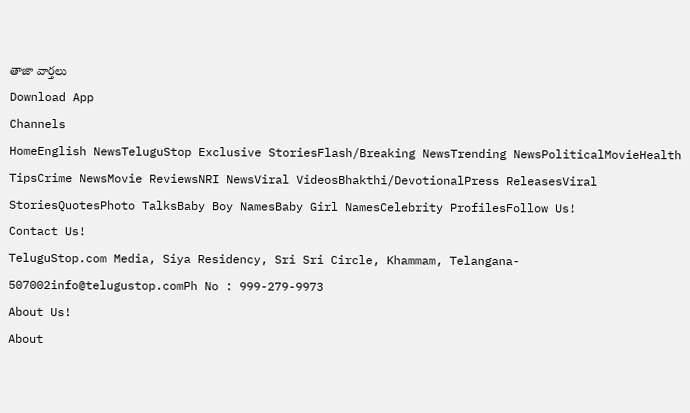తాజా వార్తలు
Download App
Channels
HomeEnglish NewsTeluguStop Exclusive StoriesFlash/Breaking NewsTrending NewsPoliticalMovieHealth TipsCrime NewsMovie ReviewsNRI NewsViral VideosBhakthi/DevotionalPress ReleasesViral StoriesQuotesPhoto TalksBaby Boy NamesBaby Girl NamesCelebrity ProfilesFollow Us!
Contact Us!
TeluguStop.com Media, Siya Residency, Sri Sri Circle, Khammam, Telangana- 507002info@telugustop.comPh No : 999-279-9973
About Us!
About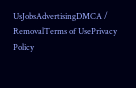UsJobsAdvertisingDMCA / RemovalTerms of UsePrivacy Policy